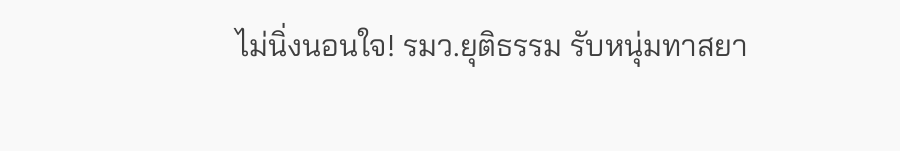ไม่นิ่งนอนใจ! รมว.ยุติธรรม รับหนุ่มทาสยา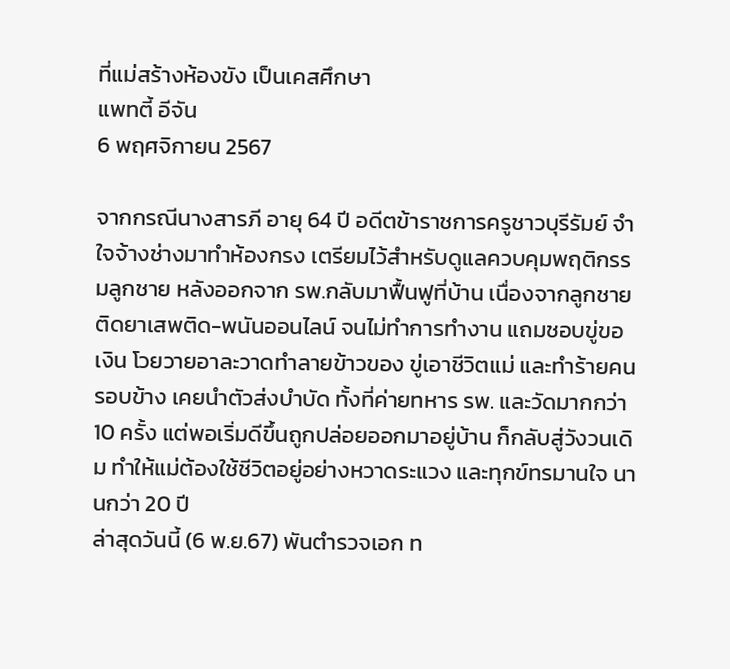ที่แม่สร้างห้องขัง เป็นเคสศึกษา
แพทตี้ อีจัน
6 พฤศจิกายน 2567

จากกรณีนางสารภี อายุ 64 ปี อดีตข้าราชการครูชาวบุรีรัมย์ จำใจจ้างช่างมาทำห้องกรง เตรียมไว้สำหรับดูแลควบคุมพฤติกรรมลูกชาย หลังออกจาก รพ.กลับมาฟื้นฟูที่บ้าน เนื่องจากลูกชาย ติดยาเสพติด-พนันออนไลน์ จนไม่ทำการทำงาน แถมชอบขู่ขอเงิน โวยวายอาละวาดทำลายข้าวของ ขู่เอาชีวิตแม่ และทำร้ายคนรอบข้าง เคยนำตัวส่งบำบัด ทั้งที่ค่ายทหาร รพ. และวัดมากกว่า 10 ครั้ง แต่พอเริ่มดีขึ้นถูกปล่อยออกมาอยู่บ้าน ก็กลับสู่วังวนเดิม ทำให้แม่ต้องใช้ชีวิตอยู่อย่างหวาดระแวง และทุกข์ทรมานใจ นานกว่า 20 ปี
ล่าสุดวันนี้ (6 พ.ย.67) พันตำรวจเอก ท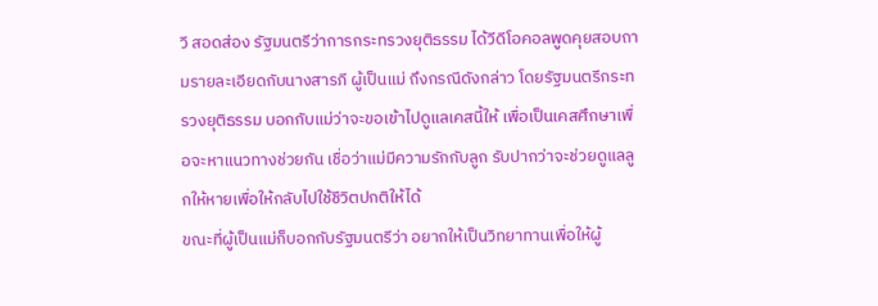วี สอดส่อง รัฐมนตรีว่าการกระทรวงยุติธรรม ได้วีดีโอคอลพูดคุยสอบถามรายละเอียดกับนางสารภี ผู้เป็นแม่ ถึงกรณีดังกล่าว โดยรัฐมนตรีกระทรวงยุติธรรม บอกกับแม่ว่าจะขอเข้าไปดูแลเคสนี้ให้ เพื่อเป็นเคสศึกษาเพื่อจะหาแนวทางช่วยกัน เชื่อว่าแม่มีความรักกับลูก รับปากว่าจะช่วยดูแลลูกให้หายเพื่อให้กลับไปใช้ชีวิตปกติให้ได้
ขณะที่ผู้เป็นแม่ก็บอกกับรัฐมนตรีว่า อยากให้เป็นวิทยาทานเพื่อให้ผู้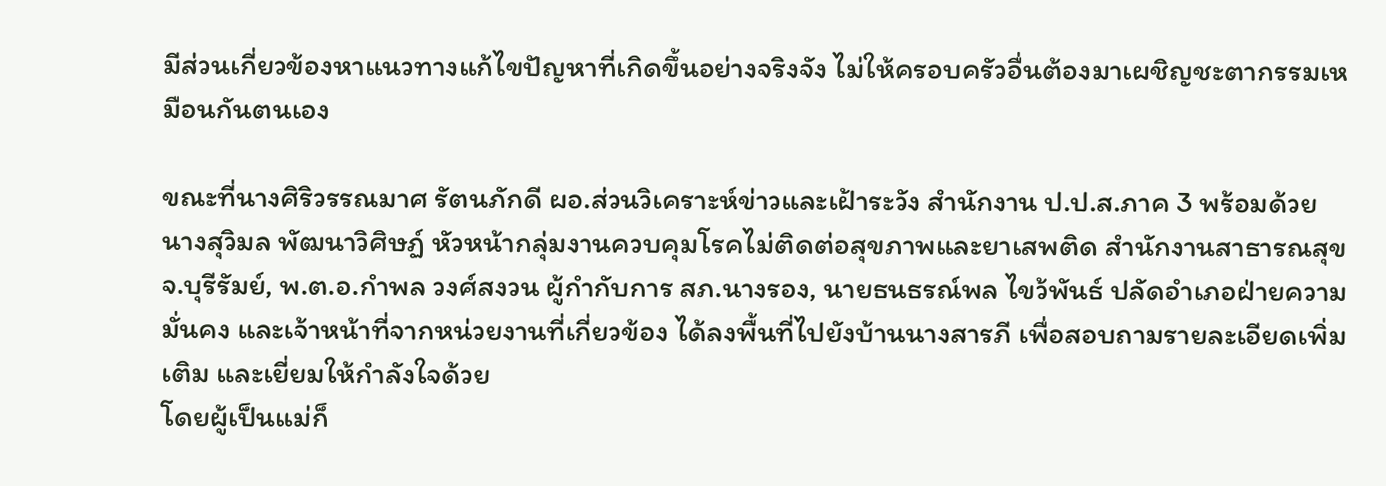มีส่วนเกี่ยวข้องหาแนวทางแก้ไขปัญหาที่เกิดขึ้นอย่างจริงจัง ไม่ให้ครอบครัวอื่นต้องมาเผชิญชะตากรรมเหมือนกันตนเอง

ขณะที่นางศิริวรรณมาศ รัตนภักดี ผอ.ส่วนวิเคราะห์ข่าวและเฝ้าระวัง สำนักงาน ป.ป.ส.ภาค 3 พร้อมด้วย นางสุวิมล พัฒนาวิศิษฏ์ หัวหน้ากลุ่มงานควบคุมโรคไม่ติดต่อสุขภาพและยาเสพติด สำนักงานสาธารณสุข จ.บุรีรัมย์, พ.ต.อ.กำพล วงศ์สงวน ผู้กำกับการ สภ.นางรอง, นายธนธรณ์พล ไขว้พันธ์ ปลัดอำเภอฝ่ายความมั่นคง และเจ้าหน้าที่จากหน่วยงานที่เกี่ยวข้อง ได้ลงพื้นที่ไปยังบ้านนางสารภี เพื่อสอบถามรายละเอียดเพิ่มเติม และเยี่ยมให้กำลังใจด้วย
โดยผู้เป็นแม่ก็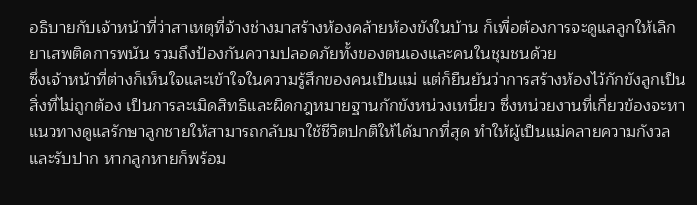อธิบายกับเจ้าหน้าที่ว่าสาเหตุที่จ้างช่างมาสร้างห้องคล้ายห้องขังในบ้าน ก็เพื่อต้องการจะดูแลลูกให้เลิกยาเสพติดการพนัน รวมถึงป้องกันความปลอดภัยทั้งของตนเองและคนในชุมชนด้วย
ซึ่งเจ้าหน้าที่ต่างก็เห็นใจและเข้าใจในความรู้สึกของคนเป็นแม่ แต่ก็ยืนยันว่าการสร้างห้องไว้กักขังลูกเป็นสิ่งที่ไม่ถูกต้อง เป็นการละเมิดสิทธิและผิดกฎหมายฐานกักขังหน่วงเหนี่ยว ซึ่งหน่วยงานที่เกี่ยวข้องจะหาแนวทางดูแลรักษาลูกชายให้สามารถกลับมาใช้ชีวิตปกติให้ได้มากที่สุด ทำให้ผู้เป็นแม่คลายความกังวลและรับปาก หากลูกหายก็พร้อม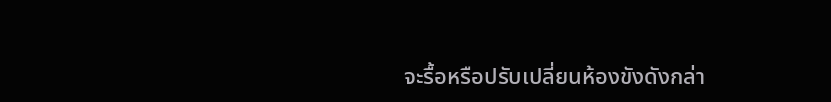จะรื้อหรือปรับเปลี่ยนห้องขังดังกล่า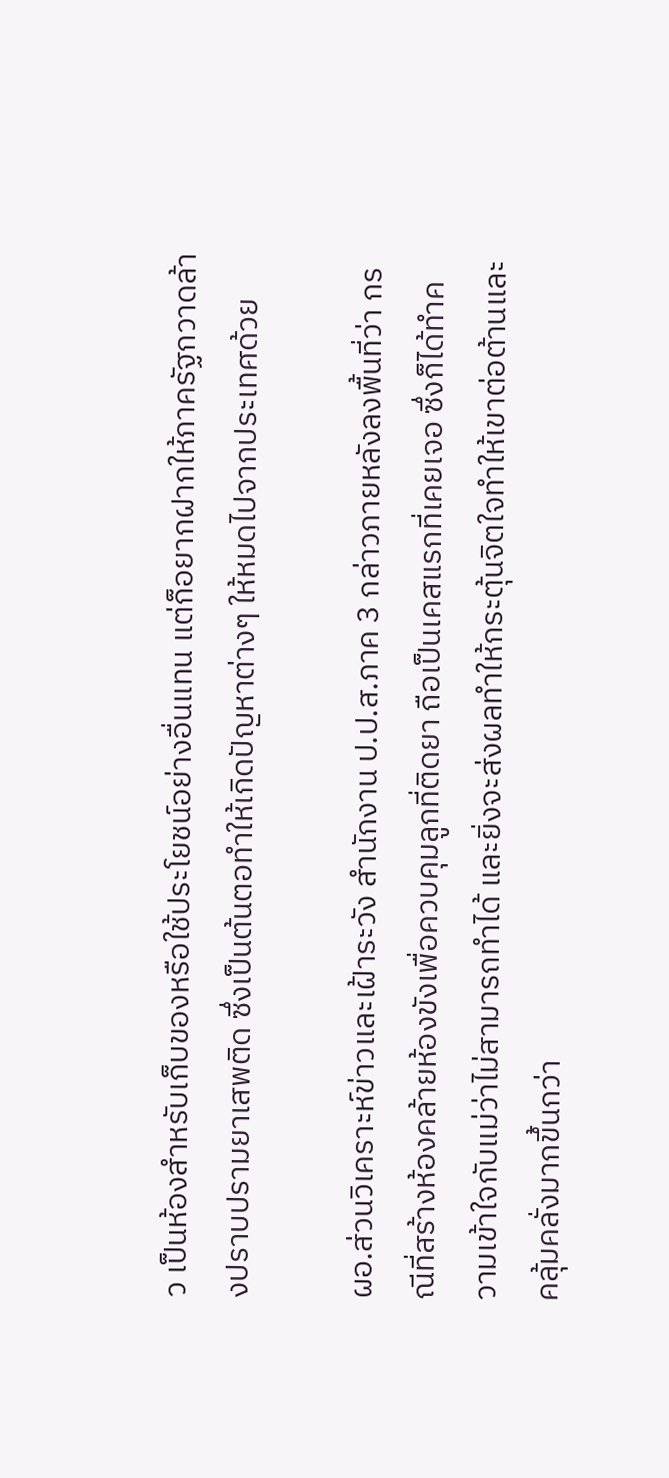ว เป็นห้องสำหรับเก็บของหรือใช้ประโยชน์อย่างอื่นแทน แต่ก็อยากฝากให้ภาครัฐกวาดล้างปราบปรามยาเสพติด ซึ่งเป็นต้นตอทำให้เกิดปัญหาต่างๆ ให้หมดไปจากประเทศด้วย

ผอ.ส่วนวิเคราะห์ข่าวและเฝ้าระวัง สำนักงาน ป.ป.ส.ภาค 3 กล่าวภายหลังลงพื้นที่ว่า กรณีที่สร้างห้องคล้ายห้องขังเพื่อควบคุมลูกที่ติดยา ถือเป็นเคสแรกที่เคยเจอ ซึ่งก็ได้ทำความเข้าใจกับแม่ว่าไม่สามารถทำได้ และยิ่งจะส่งผลทำให้กระตุ้นจิตใจทำให้เขาต่อต้านและคลุ้มคลั่งมากขึ้นกว่า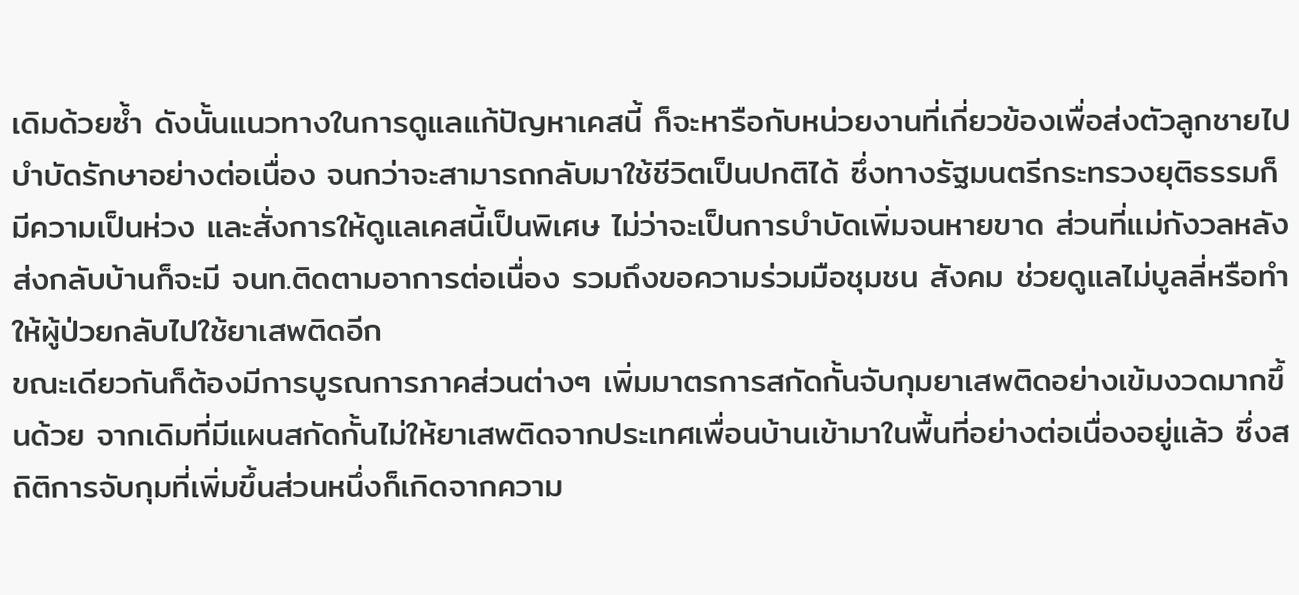เดิมด้วยซ้ำ ดังนั้นแนวทางในการดูแลแก้ปัญหาเคสนี้ ก็จะหารือกับหน่วยงานที่เกี่ยวข้องเพื่อส่งตัวลูกชายไปบำบัดรักษาอย่างต่อเนื่อง จนกว่าจะสามารถกลับมาใช้ชีวิตเป็นปกติได้ ซึ่งทางรัฐมนตรีกระทรวงยุติธรรมก็มีความเป็นห่วง และสั่งการให้ดูแลเคสนี้เป็นพิเศษ ไม่ว่าจะเป็นการบำบัดเพิ่มจนหายขาด ส่วนที่แม่กังวลหลังส่งกลับบ้านก็จะมี จนท.ติดตามอาการต่อเนื่อง รวมถึงขอความร่วมมือชุมชน สังคม ช่วยดูแลไม่บูลลี่หรือทำให้ผู้ป่วยกลับไปใช้ยาเสพติดอีก
ขณะเดียวกันก็ต้องมีการบูรณการภาคส่วนต่างๆ เพิ่มมาตรการสกัดกั้นจับกุมยาเสพติดอย่างเข้มงวดมากขึ้นด้วย จากเดิมที่มีแผนสกัดกั้นไม่ให้ยาเสพติดจากประเทศเพื่อนบ้านเข้ามาในพื้นที่อย่างต่อเนื่องอยู่แล้ว ซึ่งสถิติการจับกุมที่เพิ่มขึ้นส่วนหนึ่งก็เกิดจากความ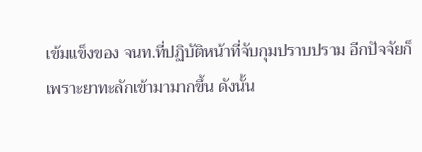เข้มแข็งของ จนท.ที่ปฏิบัติหน้าที่จับกุมปราบปราม อีกปัจจัยก็เพราะยาทะลักเข้ามามากขึ้น ดังนั้น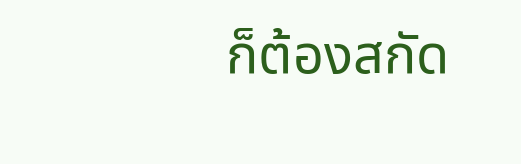ก็ต้องสกัด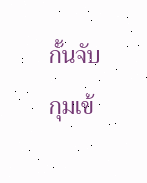กั้นจับกุมเข้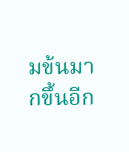มข้นมากขึ้นอีก